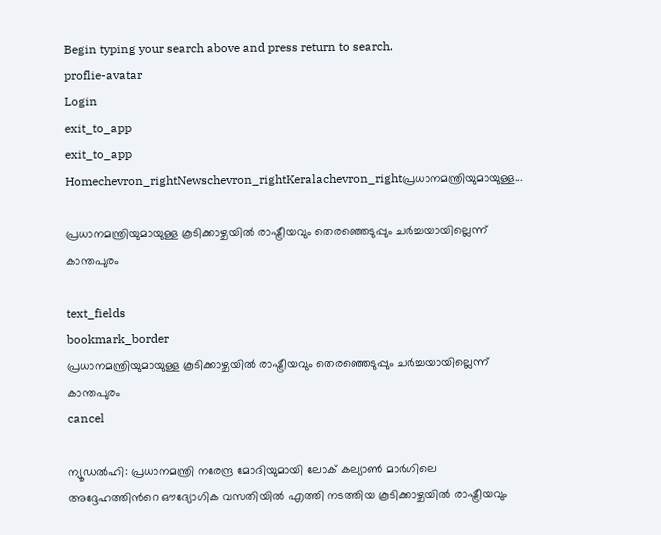Begin typing your search above and press return to search.
proflie-avatar
Login
exit_to_app
exit_to_app
Homechevron_rightNewschevron_rightKeralachevron_rightപ്രധാനമന്ത്രിയുമായുള്ള...

പ്രധാനമന്ത്രിയുമായുള്ള കൂടിക്കാഴ്ചയിൽ രാഷ്ട്രീയവും തെരഞ്ഞെടുപ്പും ചർച്ചയായില്ലെന്ന് കാന്തപുരം

text_fields
bookmark_border
പ്രധാനമന്ത്രിയുമായുള്ള കൂടിക്കാഴ്ചയിൽ രാഷ്ട്രീയവും തെരഞ്ഞെടുപ്പും ചർച്ചയായില്ലെന്ന് കാന്തപുരം
cancel

ന്യൂഡല്‍ഹി: പ്രധാനമന്ത്രി നരേന്ദ്ര മോദിയുമായി ലോക് കല്യാൺ മാർഗിലെ അദ്ദേഹത്തിന്‍റെ ഔദ്യോഗിക വസതിയിൽ എത്തി നടത്തിയ കൂടിക്കാഴ്ചയിൽ രാഷ്ട്രീയവും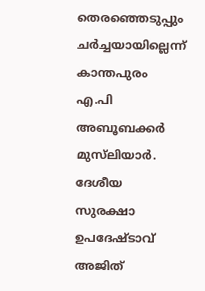തെരഞ്ഞെടുപ്പും ചർച്ചയായില്ലെന്ന് കാന്തപുരം എ.പി അബൂബക്കര്‍ മുസ്‌ലിയാര്‍. ദേശീയ സുരക്ഷാ ഉപദേഷ്ടാവ് അജിത്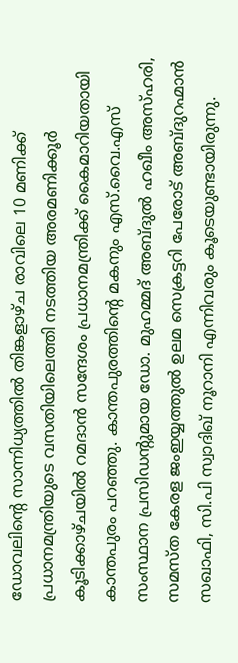ഡോവലിന്റെ സാന്നിധ്യത്തിൽ തിങ്കളാഴ്ച രാവിലെ 10 മണിക്ക് പ്രധാനമന്ത്രിയുടെ വസതിയിലെത്തി നടത്തിയ അരമണിക്കൂർ കൂടിക്കാഴ്ചയിൽ റമദാൻ സന്ദേശം പ്രധാനമന്ത്രിക്ക് കൈമാറിയതായി കാന്തപുരം പറഞ്ഞു. കാന്തപുരത്തിന്റെ മകനും എസ്.വൈ.എസ് സംസ്ഥാന പ്രസിഡന്റുമായ ഡോ. മുഹമ്മദ് അബ്ദുല്‍ ഹഖീം അസ്ഹരി, സമസ്ത കേരള ജംഇയ്യത്തുല്‍ ഉലമ സെക്രട്ടറി പേരോട് അബ്ദുറഹ്മാന്‍ സഖാഫി, സി.പി സ്വാദിഖ് നൂറാനി എന്നിവരും കൂടെയുണ്ടായിരുന്നു.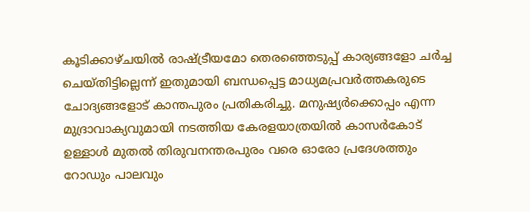കൂടിക്കാഴ്ചയിൽ രാഷ്ട്രീയമോ തെരഞ്ഞെടുപ്പ് കാര്യങ്ങളോ ചർച്ച ചെയ്തിട്ടില്ലെന്ന് ഇതുമായി ബന്ധപ്പെട്ട മാധ്യമപ്രവർത്തകരുടെ ചോദ്യങ്ങളോട് കാന്തപുരം പ്രതികരിച്ചു. മനുഷ്യർക്കൊപ്പം എന്ന മുദ്രാവാക്യവുമായി നടത്തിയ കേരളയാത്രയിൽ കാസർകോട് ഉള്ളാൾ മുതൽ തിരുവനന്തരപുരം വരെ ഓരോ പ്രദേശത്തും റോഡും പാലവും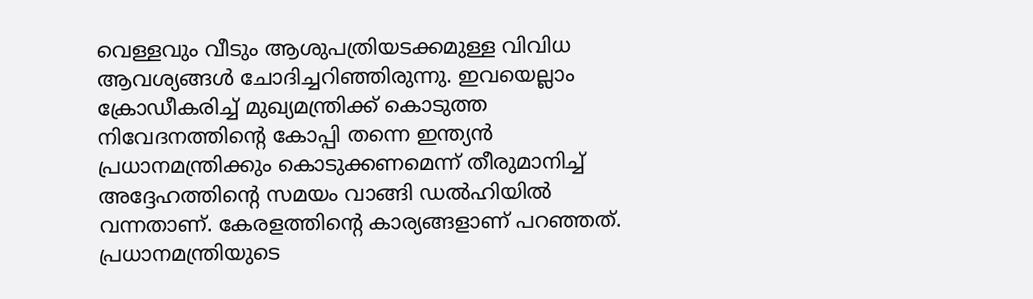വെള്ളവും വീടും ആശുപത്രിയടക്കമുള്ള വിവിധ ആവശ്യങ്ങൾ ചോദിച്ചറിഞ്ഞിരുന്നു. ഇവയെല്ലാം ക്രോഡീകരിച്ച് മുഖ്യമന്ത്രിക്ക് കൊടുത്ത നിവേദനത്തിന്റെ കോപ്പി തന്നെ ഇന്ത്യൻ പ്രധാനമന്ത്രിക്കും കൊടുക്കണമെന്ന് തീരുമാനിച്ച് അദ്ദേഹത്തിന്‍റെ സമയം വാങ്ങി ഡൽഹിയിൽ വന്നതാണ്. കേരളത്തിന്റെ കാര്യങ്ങളാണ് പറഞ്ഞത്. പ്രധാനമന്ത്രിയുടെ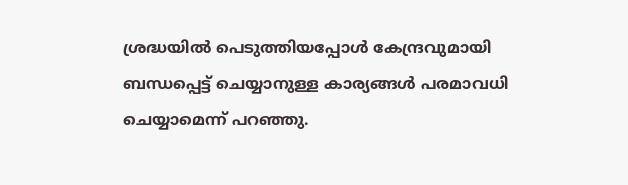ശ്രദ്ധയിൽ പെടുത്തിയപ്പോൾ കേന്ദ്രവുമായി ബന്ധപ്പെട്ട് ചെയ്യാനുള്ള കാര്യങ്ങൾ പരമാവധി ചെയ്യാമെന്ന് പറഞ്ഞു.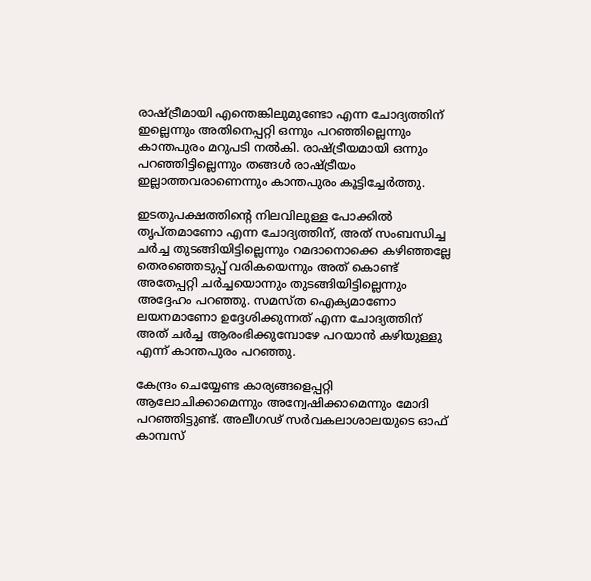രാഷ്ട്രീമായി എന്തെങ്കിലുമുണ്ടോ എന്ന ചോദ്യത്തിന് ഇല്ലെന്നും അതിനെപ്പറ്റി ഒന്നും പറഞ്ഞില്ലെന്നും കാന്തപുരം മറുപടി നൽകി. രാഷ്ട്രീയമായി ഒന്നും പറഞ്ഞിട്ടില്ലെന്നും തങ്ങൾ രാഷ്ട്രീയം ഇല്ലാത്തവരാണെന്നും കാന്തപുരം കൂട്ടിച്ചേർത്തു.

ഇടതുപക്ഷത്തിന്റെ നിലവിലുള്ള പോക്കിൽ തൃപ്തമാണോ എന്ന ചോദ്യത്തിന്, അത് സംബന്ധിച്ച ചർച്ച തുടങ്ങിയിട്ടില്ലെന്നും റമദാനൊക്കെ കഴിഞ്ഞല്ലേ തെരഞ്ഞെടുപ്പ് വരികയെന്നും അത് കൊണ്ട് അതേപ്പറ്റി ചർച്ചയൊന്നും തുടങ്ങിയിട്ടില്ലെന്നും അദ്ദേഹം പറഞ്ഞു. സമസ്ത ഐക്യമാണോ ലയനമാണോ ഉദ്ദേശിക്കുന്നത് എന്ന ചോദ്യത്തിന് അത് ചർച്ച ആരംഭിക്കുമ്പോഴേ പറയാൻ കഴിയുള്ളു എന്ന് കാന്തപുരം പറഞ്ഞു.

കേന്ദ്രം ചെയ്യേണ്ട കാര്യങ്ങളെപ്പറ്റി ആലോചിക്കാമെന്നും അന്വേഷിക്കാമെന്നും മോദി പറഞ്ഞിട്ടുണ്ട്. അലീഗഢ് സർവകലാശാലയുടെ ഓഫ് കാമ്പസ്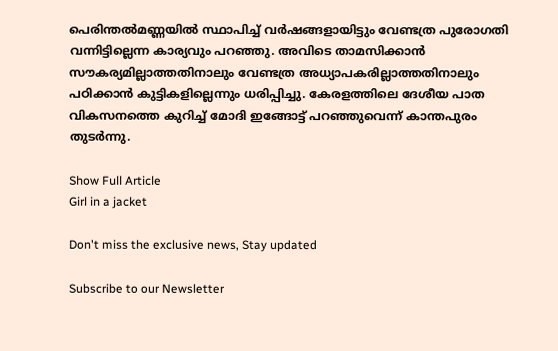പെരിന്തൽമണ്ണയിൽ സ്ഥാപിച്ച് വർഷങ്ങളായിട്ടും വേണ്ടത്ര പുരോഗതി വന്നിട്ടില്ലെന്ന കാര്യവും പറഞ്ഞു. അവിടെ താമസിക്കാൻ സൗകര്യമില്ലാത്തതിനാലും വേണ്ടത്ര അധ്യാപകരില്ലാത്തതിനാലും പഠിക്കാൻ കുട്ടികളില്ലെന്നും ധരിപ്പിച്ചു. കേരളത്തിലെ ദേശീയ പാത വികസനത്തെ കുറിച്ച് മോദി ഇങ്ങോട്ട് പറഞ്ഞുവെന്ന് കാന്തപുരം തുടർന്നു.

Show Full Article
Girl in a jacket

Don't miss the exclusive news, Stay updated

Subscribe to our Newsletter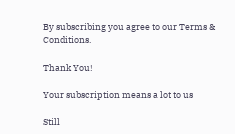By subscribing you agree to our Terms & Conditions.

Thank You!

Your subscription means a lot to us

Still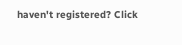haven't registered? Click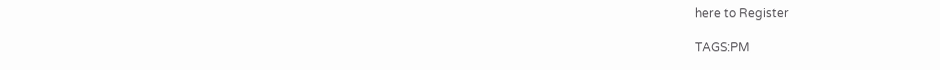here to Register

TAGS:PM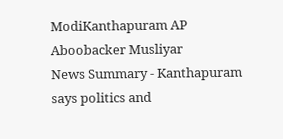ModiKanthapuram AP Aboobacker Musliyar
News Summary - Kanthapuram says politics and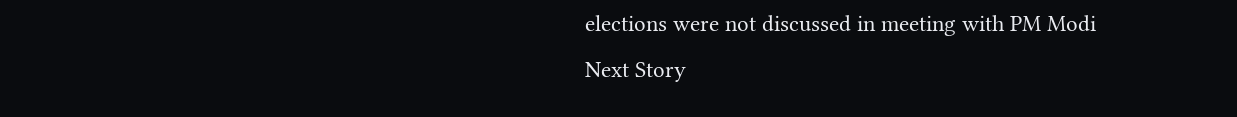elections were not discussed in meeting with PM Modi
Next Story